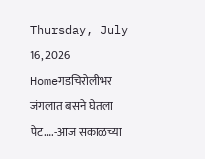Thursday, July 16, 2026
Homeगडचिरोलीभर जंगलात बसने घेतला पेट….-आज सकाळच्या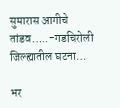सुमारास आगीचे तांडव…..-गडचिरोली जिल्ह्यातील घटना…

भर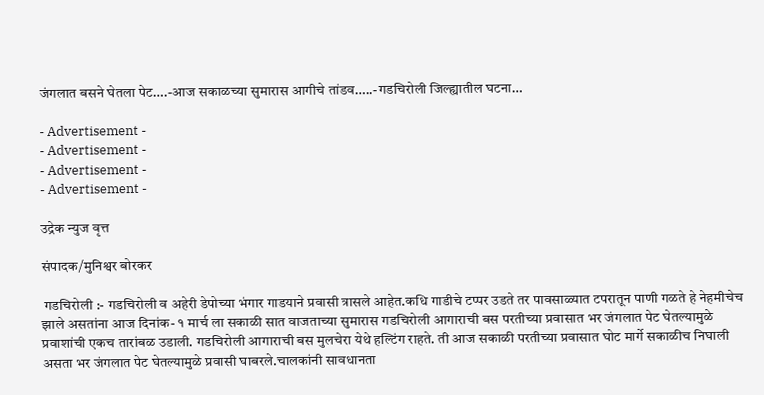जंगलात बसने घेतला पेट….-आज सकाळच्या सुमारास आगीचे तांडव…..-गडचिरोली जिल्ह्यातील घटना…

- Advertisement -
- Advertisement -
- Advertisement -
- Advertisement -

उद्रेक न्युज वृत्त

संपादक/मुनिश्वर बोरकर

 गडचिरोली :- गडचिरोली व अहेरी डेपोच्या भंगार गाडयाने प्रवासी त्रासले आहेत.कधि गाडीचे टप्पर उडते तर पावसाळ्यात टपरातून पाणी गळते हे नेहमीचेच झाले असतांना आज दिनांक- १ मार्च ला सकाळी सात वाजताच्या सुमारास गडचिरोली आगाराची बस परतीच्या प्रवासात भर जंगलात पेट घेतल्यामुळे प्रवाशांची एकच तारांबळ उडाली. गडचिरोली आगाराची बस मुलचेरा येथे हल्टिंग राहते. ती आज सकाळी परतीच्या प्रवासात घोट मार्गे सकाळीच निघाली असता भर जंगलात पेट घेतल्यामुळे प्रवासी घाबरले.चालकांनी सावधानता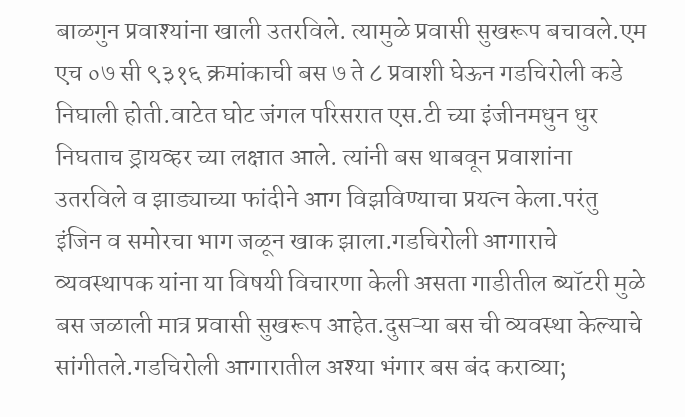बाळगुन प्रवाश्यांना खाली उतरविले. त्यामुळे प्रवासी सुखरूप बचावले.एम एच ०७ सी ९३१६ क्रमांकाची बस ७ ते ८ प्रवाशी घेऊन गडचिरोली कडे निघाली होती.वाटेत घोट जंगल परिसरात एस.टी च्या इंजीनमधुन धुर निघताच ड्रायव्हर च्या लक्षात आले. त्यांनी बस थाबवून प्रवाशांना उतरविले व झाड्याच्या फांदीने आग विझविण्याचा प्रयत्न केला.परंतु इंजिन व समोरचा भाग जळून खाक झाला.गडचिरोली आगाराचे व्यवस्थापक यांना या विषयी विचारणा केली असता गाडीतील ब्यॉटरी मुळे बस जळाली मात्र प्रवासी सुखरूप आहेत.दुसऱ्या बस ची व्यवस्था केल्याचे सांगीतले.गडचिरोली आगारातील अश्या भंगार बस बंद कराव्या;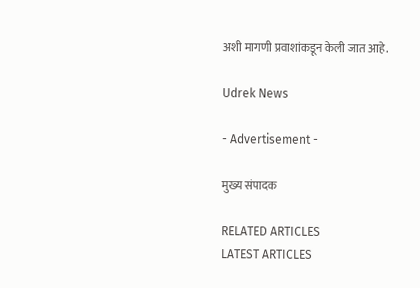अशी मागणी प्रवाशांकडून केली जात आहे.

Udrek News

- Advertisement -

मुख्य संपादक

RELATED ARTICLES
LATEST ARTICLES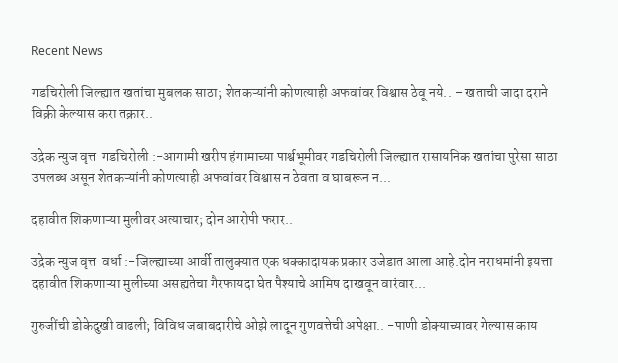Recent News

गडचिरोली जिल्ह्यात खतांचा मुबलक साठा; शेतकऱ्यांनी कोणत्याही अफवांवर विश्वास ठेवू नये.. – खताची जादा दराने विक्री केल्यास करा तक्रार..

उद्रेक न्युज वृत्त  गडचिरोली :-आगामी खरीप हंगामाच्या पार्श्वभूमीवर गडचिरोली जिल्ह्यात रासायनिक खतांचा पुरेसा साठा उपलब्ध असून शेतकऱ्यांनी कोणत्याही अफवांवर विश्वास न ठेवता व घाबरून न...

दहावीत शिकणाऱ्या मुलीवर अत्याचार; दोन आरोपी फरार..

उद्रेक न्युज वृत्त  वर्धा :-जिल्ह्याच्या आर्वी तालुक्यात एक धक्कादायक प्रकार उजेडात आला आहे.दोन नराधमांनी इयत्ता दहावीत शिकणाऱ्या मुलीच्या असह्यतेचा गैरफायदा घेत पैश्याचे आमिष दाखवून वारंवार...

गुरुजींची डोकेदुखी वाढली; विविध जबाबदारीचे ओझे लादून गुणवत्तेची अपेक्षा.. -पाणी डोक्याच्यावर गेल्यास काय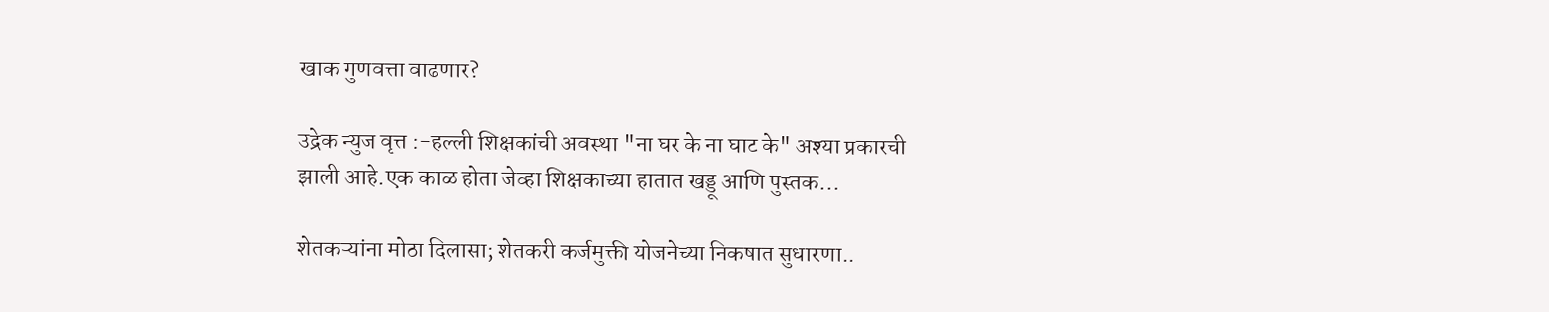खाक गुणवत्ता वाढणार?

उद्रेक न्युज वृत्त :-हल्ली शिक्षकांची अवस्था "ना घर के ना घाट के" अश्या प्रकारची झाली आहे.एक काळ होता जेव्हा शिक्षकाच्या हातात खड्डू आणि पुस्तक...

शेतकऱ्यांना मोठा दिलासा; शेतकरी कर्जमुक्ती योजनेच्या निकषात सुधारणा..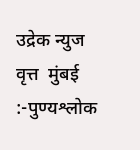उद्रेक न्युज वृत्त  मुंबई :-पुण्यश्लोक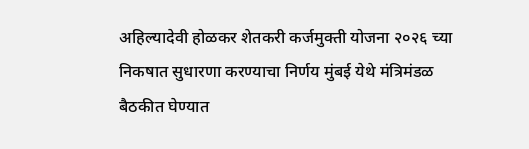अहिल्यादेवी होळकर शेतकरी कर्जमुक्ती योजना २०२६ च्या निकषात सुधारणा करण्याचा निर्णय मुंबई येथे मंत्रिमंडळ बैठकीत घेण्यात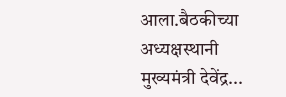आला.बैठकीच्या अध्यक्षस्थानी मुख्यमंत्री देवेंद्र...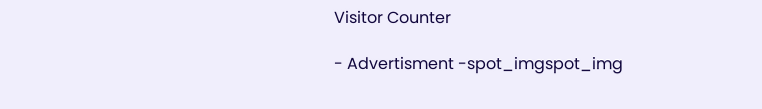Visitor Counter

- Advertisment -spot_imgspot_img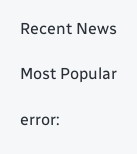Recent News

Most Popular

error: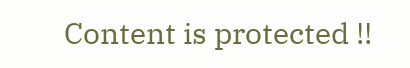Content is protected !!